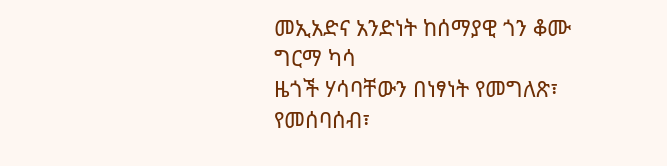መኢአድና አንድነት ከሰማያዊ ጎን ቆሙ
ግርማ ካሳ
ዜጎች ሃሳባቸውን በነፃነት የመግለጽ፣ የመሰባሰብ፣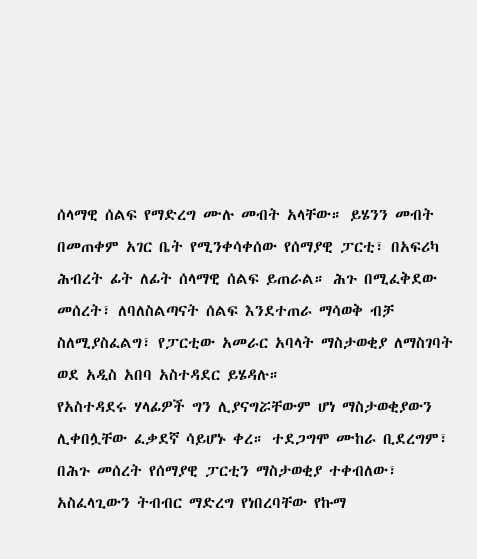ሰላማዊ ሰልፍ የማድረግ ሙሉ መብት አላቸው። ይሄንን መብት በመጠቀም አገር ቤት የሚንቀሳቀሰው የሰማያዊ ፓርቲ፣ በአፍሪካ ሕብረት ፊት ለፊት ሰላማዊ ሰልፍ ይጠራል። ሕጉ በሚፈቅደው መሰረት፣ ለባለስልጣናት ሰልፍ እንደተጠራ ማሳወቅ ብቻ ስለሚያስፈልግ፣ የፓርቲው አመራር አባላት ማስታወቂያ ለማስገባት ወደ አዲስ አበባ አስተዳደር ይሄዳሉ።
የአስተዳደሩ ሃላፊዎች ግን ሊያናግሯቸውም ሆነ ማስታወቂያውን ሊቀበሏቸው ፈቃደኛ ሳይሆኑ ቀረ። ተደጋግሞ ሙከራ ቢደረግም፣ በሕጉ መሰረት የሰማያዊ ፓርቲን ማስታወቂያ ተቀብለው፣ አስፈላጊውን ትብብር ማድረግ የነበረባቸው የኩማ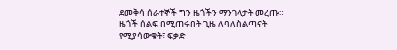ደመቅሳ ሰራተኞች ግን ዜጎችን ማንገላታት መረጡ።
ዜጎች ሰልፍ በሚጠሩበት ጊዜ ለባለስልጣናት የሚያሳውቁት፣ ፍቃድ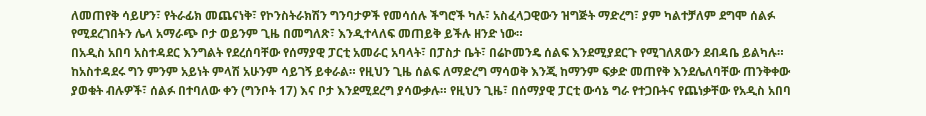ለመጠየቅ ሳይሆን፣ የትራፊክ መጨናነቅ፣ የኮንስትራክሽን ግንባታዎች የመሳሰሉ ችግሮች ካሉ፣ አስፈላጋዊውን ዝግጅት ማድረግ፣ ያም ካልተቻለም ደግሞ ሰልፉ የሚደረገበትን ሌላ አማራጭ ቦታ ወይንም ጊዜ በመግለጽ፣ እንዲተላለፍ መጠይቅ ይችሉ ዘንድ ነው።
በአዲስ አበባ አስተዳደር እንግልት የደረሰባቸው የሰማያዊ ፓርቲ አመራር አባላት፣ በፓስታ ቤት፣ በሬኮመንዴ ሰልፍ እንደሚያደርጉ የሚገለጸውን ደብዳቤ ይልካሉ። ከአስተዳደሩ ግን ምንም አይነት ምላሽ አሁንም ሳይገኝ ይቀራል። የዚህን ጊዜ ሰልፍ ለማድረግ ማሳወቅ እንጂ ከማንም ፍቃድ መጠየቅ እንደሌለባቸው ጠንቅቀው ያወቁት ብሉዎች፣ ሰልፉ በተባለው ቀን (ግንቦት 17) እና ቦታ እንደሚደረግ ያሳውቃሉ። የዚህን ጊዜ፣ በሰማያዊ ፓርቲ ውሳኔ ግራ የተጋቡትና የጨነቃቸው የአዲስ አበባ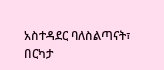አስተዳደር ባለስልጣናት፣ በርካታ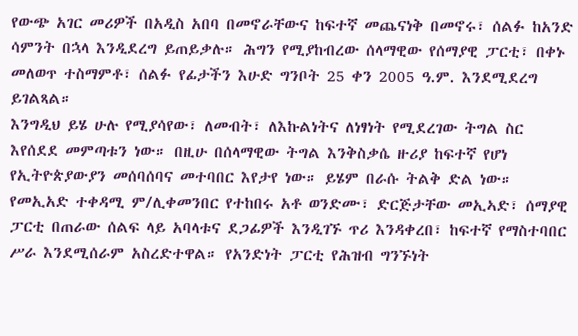የውጭ አገር መሪዎች በአዲስ አበባ በመኖራቸውና ከፍተኛ መጨናነቅ በመኖሩ፣ ሰልፉ ከአንድ ሳምንት በኋላ እንዲደረግ ይጠይቃሉ። ሕግን የሚያከብረው ሰላማዊው የሰማያዊ ፓርቲ፣ በቀኑ መለወጥ ተስማምቶ፣ ሰልፉ የፊታችን እሁድ ግንቦት 25 ቀን 2005 ዓ.ም. እንደሚደረግ ይገልጻል።
እንግዲህ ይሄ ሁሉ የሚያሳየው፣ ለመብት፣ ለእኩልነትና ለነፃነት የሚደረገው ትግል ስር እየሰደደ መምጣቱን ነው። በዚሁ በሰላማዊው ትግል እንቅስቃሴ ዙሪያ ከፍተኛ የሆነ የኢትዮጵያውያን መሰባሰባና መተባበር እየታየ ነው። ይሄም በራሱ ትልቅ ድል ነው።
የመኢአድ ተቀዳሚ ም/ሊቀመንበር የተከበሩ አቶ ወንድሙ፣ ድርጅታቸው መኢኣድ፣ ሰማያዊ ፓርቲ በጠራው ሰልፍ ላይ አባላቱና ደጋፊዎች እንዲገኙ ጥሪ እንዳቀረበ፣ ከፍተኛ የማስተባበር ሥራ እንደሚሰራም አስረድተዋል። የአንድነት ፓርቲ የሕዝብ ግንኙነት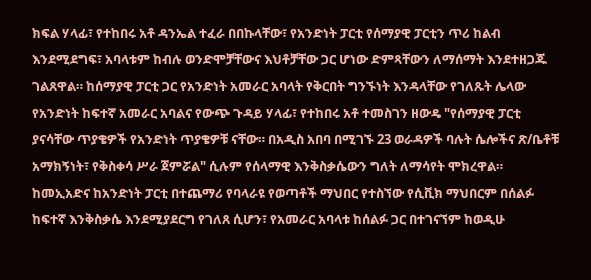ክፍል ሃላፊ፣ የተከበሩ አቶ ዳንኤል ተፈራ በበኩላቸው፣ የአንድነት ፓርቲ የሰማያዊ ፓርቲን ጥሪ ከልብ እንደሚደግፍ፣ አባላቱም ከብሉ ወንድሞቻቸውና እህቶቻቸው ጋር ሆነው ድምጻቸውን ለማሰማት እንደተዘጋጁ ገልጸዋል። ከሰማያዊ ፓርቲ ጋር የአንድነት አመራር አባላት የቅርበት ግንኙነት እንዳላቸው የገለጹት ሌላው የአንድነት ከፍተኛ አመራር አባልና የውጭ ጉዳይ ሃላፊ፣ የተከበሩ አቶ ተመስገን ዘውዴ "የሰማያዊ ፓርቲ ያናሳቸው ጥያቄዎች የአንድነት ጥያቄዎቹ ናቸው። በአዲስ አበባ በሚገኙ 23 ወራዳዎች ባሉት ሴሎችና ጽ/ቤቶቹ አማክኝነት፣ የቅስቀሳ ሥራ ጀምሯል" ሲሉም የሰላማዊ እንቅስቃሴውን ግለት ለማሳየት ሞክረዋል።
ከመኢአድና ከአንድነት ፓርቲ በተጨማሪ የባላራዩ የወጣቶች ማህበር የተስኘው የሲቪክ ማህበርም በሰልፉ ከፍተኛ እንቅስቃሴ እንደሚያደርግ የገለጸ ሲሆን፣ የአመራር አባላቱ ከሰልፉ ጋር በተገናኘም ከወዲሁ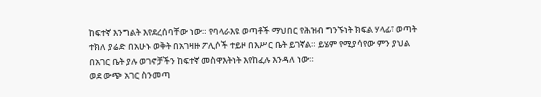ከፍተኛ እንግልት እየደረሰባቸው ነው። የባላራእዩ ወጣቶች ማህበር የሕዝብ ግንኙነት ክፍል ሃላፊ፣ ወጣት ተክለ ያሬድ በአሁኑ ወቅት በአገዛዙ ፖሊሶች ተይዞ በእሥር ቤት ይገኛል። ይሄም የሚያሳየው ምን ያህል በአገር ቤት ያሉ ወገኖቻችን ከፍተኛ መስዋእትነት እየከፈሉ እንዳለ ነው።
ወደ ውጭ አገር ስንመጣ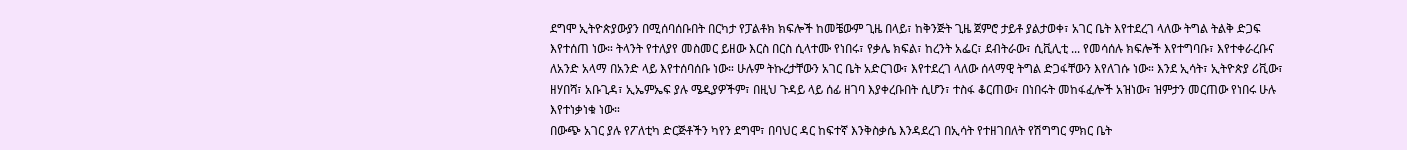ደግሞ ኢትዮጵያውያን በሚሰባሰቡበት በርካታ የፓልቶክ ክፍሎች ከመቼውም ጊዜ በላይ፣ ከቅንጅት ጊዜ ጀምሮ ታይቶ ያልታወቀ፣ አገር ቤት እየተደረገ ላለው ትግል ትልቅ ድጋፍ እየተሰጠ ነው። ትላንት የተለያየ መስመር ይዘው እርስ በርስ ሲላተሙ የነበሩ፣ የቃሌ ክፍል፣ ከረንት አፌር፣ ደብትራው፣ ሲቪሊቲ ... የመሳሰሉ ክፍሎች እየተግባቡ፣ እየተቀራረቡና ለአንድ አላማ በአንድ ላይ እየተሰባሰቡ ነው። ሁሉም ትኩረታቸውን አገር ቤት አድርገው፣ እየተደረገ ላለው ሰላማዊ ትግል ድጋፋቸውን እየለገሱ ነው። እንደ ኢሳት፣ ኢትዮጵያ ሪቪው፣ ዘሃበሻ፣ አቡጊዳ፣ ኢኤምኤፍ ያሉ ሜዲያዎችም፣ በዚህ ጉዳይ ላይ ሰፊ ዘገባ እያቀረቡበት ሲሆን፣ ተስፋ ቆርጠው፣ በነበሩት መከፋፈሎች አዝነው፣ ዝምታን መርጠው የነበሩ ሁሉ እየተነቃነቁ ነው።
በውጭ አገር ያሉ የፖለቲካ ድርጅቶችን ካየን ደግሞ፣ በባህር ዳር ከፍተኛ እንቅስቃሴ እንዳደረገ በኢሳት የተዘገበለት የሽግግር ምክር ቤት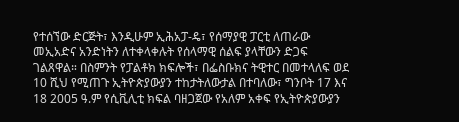የተሰኘው ድርጅት፣ እንዲሁም ኢሕአፓ-ዴ፣ የሰማያዊ ፓርቲ ለጠራው መኢአድና አንድነትን ለተቀላቀሉት የሰላማዊ ሰልፍ ያላቸውን ድጋፍ ገልጸዋል። በስምንት የፓልቶክ ክፍሎች፣ በፌስቡክና ትዊተር በመተላለፍ ወደ 10 ሺህ የሚጠጉ ኢትዮጵያውያን ተከታትለውታል በተባለው፣ ግንቦት 17 እና 18 2005 ዓ.ም የሲቪሊቲ ክፍል ባዘጋጀው የአለም አቀፍ የኢትዮጵያውያን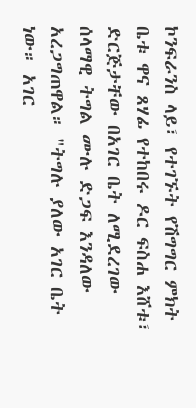ኮንፍራንስ ላይ፣ የተገኙት የሽግግር ምክት ቤቱ ዋና ጸሃፊ የተከበሩ ዶር ፍስሐ እሸቱ፣ ድርጅታቸው በአገር ቤት ለሚደረገው ሰላማዊ ትግል ሙሉ ድጋፍ እንዳለው አረጋግጠዋል። "ትግሉ ያለው አገር ቤት ነው። አገር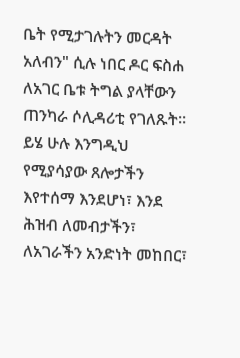ቤት የሚታገሉትን መርዳት አለብን" ሲሉ ነበር ዶር ፍስሐ ለአገር ቤቱ ትግል ያላቸውን ጠንካራ ሶሊዳሪቲ የገለጹት።
ይሄ ሁሉ እንግዲህ የሚያሳያው ጸሎታችን እየተሰማ እንደሆነ፣ እንደ ሕዝብ ለመብታችን፣ ለአገራችን አንድነት መከበር፣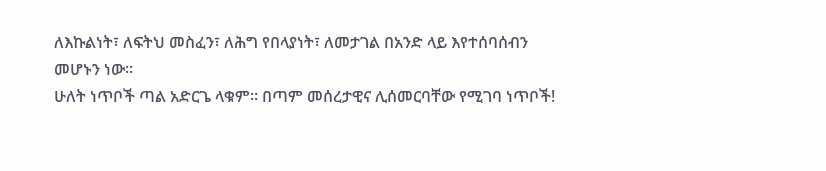ለእኩልነት፣ ለፍትህ መስፈን፣ ለሕግ የበላያነት፣ ለመታገል በአንድ ላይ እየተሰባሰብን መሆኑን ነው።
ሁለት ነጥቦች ጣል አድርጌ ላቁም። በጣም መሰረታዊና ሊሰመርባቸው የሚገባ ነጥቦች!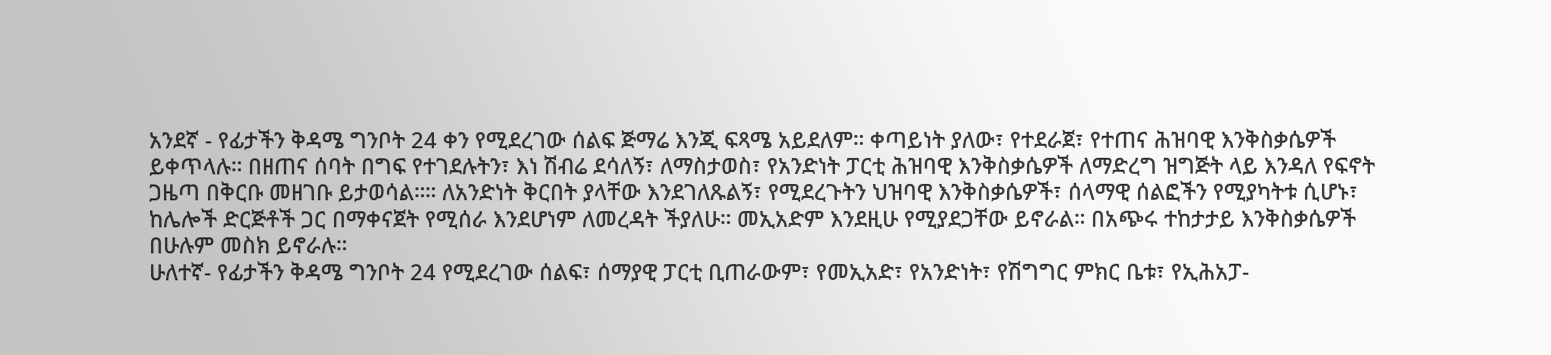አንደኛ - የፊታችን ቅዳሜ ግንቦት 24 ቀን የሚደረገው ሰልፍ ጅማሬ እንጂ ፍጻሜ አይደለም። ቀጣይነት ያለው፣ የተደራጀ፣ የተጠና ሕዝባዊ እንቅስቃሴዎች ይቀጥላሉ። በዘጠና ሰባት በግፍ የተገደሉትን፣ እነ ሽብሬ ደሳለኝ፣ ለማስታወስ፣ የአንድነት ፓርቲ ሕዝባዊ እንቅስቃሴዎች ለማድረግ ዝግጅት ላይ እንዳለ የፍኖት ጋዜጣ በቅርቡ መዘገቡ ይታወሳል።። ለአንድነት ቅርበት ያላቸው እንደገለጹልኝ፣ የሚደረጉትን ህዝባዊ እንቅስቃሴዎች፣ ሰላማዊ ሰልፎችን የሚያካትቱ ሲሆኑ፣ ከሌሎች ድርጅቶች ጋር በማቀናጀት የሚሰራ እንደሆነም ለመረዳት ችያለሁ። መኢአድም እንደዚሁ የሚያደጋቸው ይኖራል። በአጭሩ ተከታታይ እንቅስቃሴዎች በሁሉም መስክ ይኖራሉ።
ሁለተኛ- የፊታችን ቅዳሜ ግንቦት 24 የሚደረገው ሰልፍ፣ ሰማያዊ ፓርቲ ቢጠራውም፣ የመኢአድ፣ የአንድነት፣ የሽግግር ምክር ቤቱ፣ የኢሕአፓ-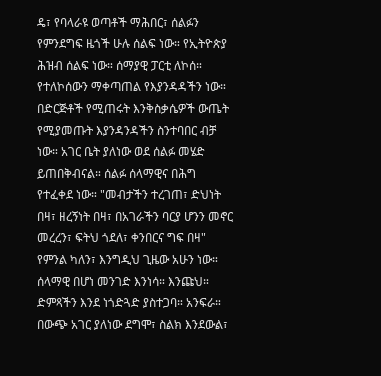ዴ፣ የባላራዩ ወጣቶች ማሕበር፣ ሰልፉን የምንደግፍ ዜጎች ሁሉ ሰልፍ ነው። የኢትዮጵያ ሕዝብ ሰልፍ ነው። ሰማያዊ ፓርቲ ለኮሰ። የተለኮሰውን ማቀጣጠል የእያንዳዳችን ነው። በድርጅቶች የሚጠሩት እንቅስቃሴዎች ውጤት የሚያመጡት እያንዳንዳችን ስንተባበር ብቻ ነው። አገር ቤት ያለነው ወደ ሰልፉ መሄድ ይጠበቅብናል። ሰልፉ ሰላማዊና በሕግ የተፈቀደ ነው። "መብታችን ተረገጠ፣ ድህነት በዛ፣ ዘረኝነት በዛ፣ በአገራችን ባርያ ሆንን መኖር መረረን፣ ፍትህ ጎደለ፣ ቀንበርና ግፍ በዛ" የምንል ካለን፣ እንግዲህ ጊዜው አሁን ነው። ሰላማዊ በሆነ መንገድ እንነሳ። እንጩህ። ድምጻችን እንደ ነጎድጓድ ያስተጋባ። አንፍራ።
በውጭ አገር ያለነው ደግሞ፣ ስልክ እንደውል፣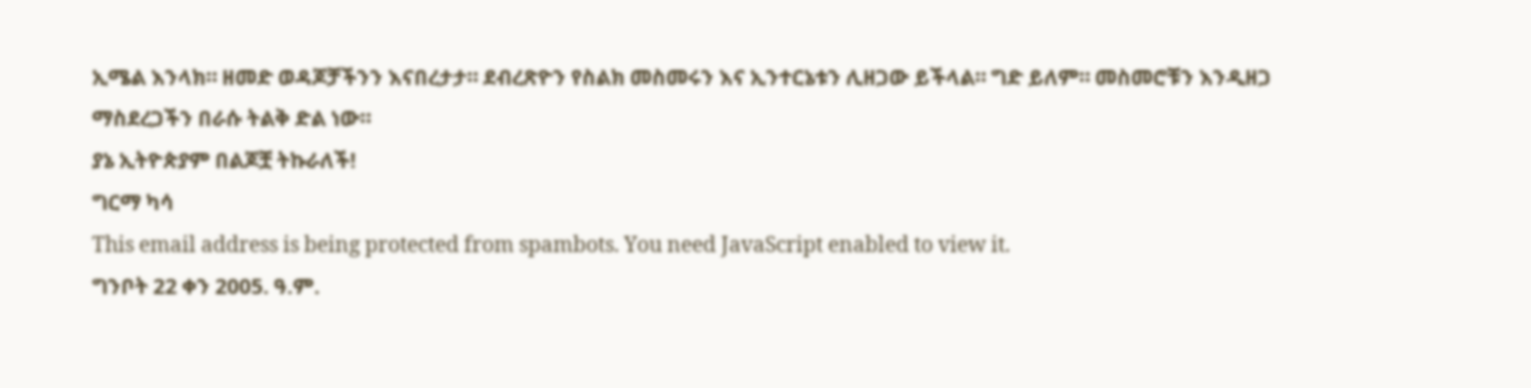ኢሜል እንላክ። ዘመድ ወዳጆቻችንን እናበረታታ። ደብረጽዮን የስልክ መስመሩን እና ኢንተርኔቱን ሊዘጋው ይችላል። ግድ ይለም። መስመሮቹን እንዲዘጋ ማስደረጋችን በራሱ ትልቅ ድል ነው።
ያኔ ኢትዮጵያም በልጆቿ ትኩራለች!
ግርማ ካሳ
This email address is being protected from spambots. You need JavaScript enabled to view it.
ግንቦት 22 ቀን 2005. ዓ.ም.